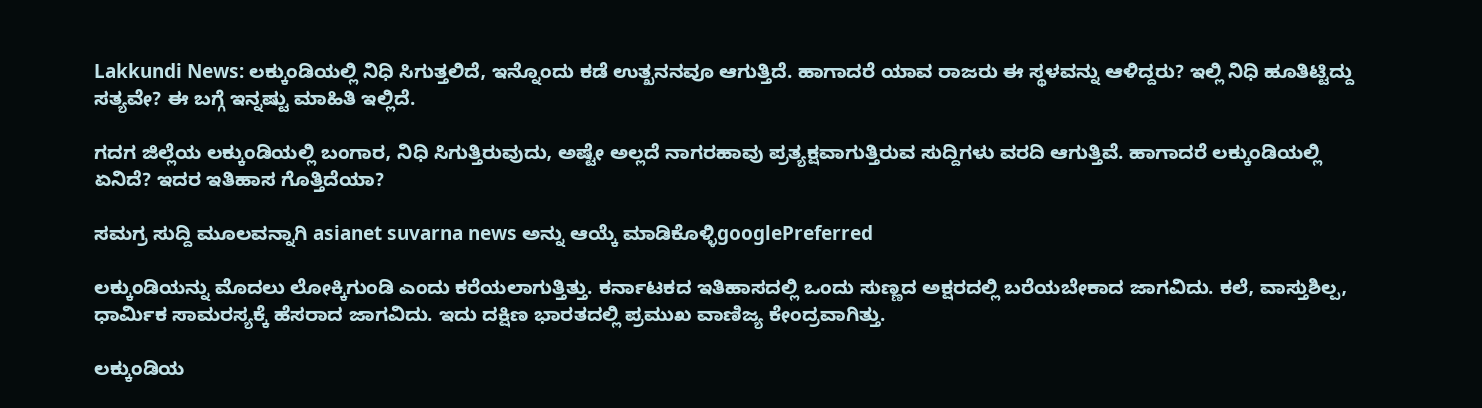Lakkundi News: ಲಕ್ಕುಂಡಿಯಲ್ಲಿ ನಿಧಿ ಸಿಗುತ್ತಲಿದೆ, ಇನ್ನೊಂದು ಕಡೆ ಉತ್ಖನನವೂ ಆಗುತ್ತಿದೆ. ಹಾಗಾದರೆ ಯಾವ ರಾಜರು ಈ ಸ್ಥಳವನ್ನು ಆಳಿದ್ದರು? ಇಲ್ಲಿ ನಿಧಿ ಹೂತಿಟ್ಟಿದ್ದು ಸತ್ಯವೇ? ಈ ಬಗ್ಗೆ ಇನ್ನಷ್ಟು ಮಾಹಿತಿ ಇಲ್ಲಿದೆ.

ಗದಗ ಜಿಲ್ಲೆಯ ಲಕ್ಕುಂಡಿಯಲ್ಲಿ ಬಂಗಾರ, ನಿಧಿ ಸಿಗುತ್ತಿರುವುದು, ಅಷ್ಟೇ ಅಲ್ಲದೆ ನಾಗರಹಾವು ಪ್ರತ್ಯಕ್ಷವಾಗುತ್ತಿರುವ ಸುದ್ದಿಗಳು ವರದಿ ಆಗುತ್ತಿವೆ. ಹಾಗಾದರೆ ಲಕ್ಕುಂಡಿಯಲ್ಲಿ ಏನಿದೆ? ಇದರ ಇತಿಹಾಸ ಗೊತ್ತಿದೆಯಾ?

ಸಮಗ್ರ ಸುದ್ದಿ ಮೂಲವನ್ನಾಗಿ asianet suvarna news ಅನ್ನು ಆಯ್ಕೆ ಮಾಡಿಕೊಳ್ಳಿgooglePreferred

ಲಕ್ಕುಂಡಿಯನ್ನು ಮೊದಲು ಲೋಕ್ಕಿಗುಂಡಿ ಎಂದು ಕರೆಯಲಾಗುತ್ತಿತ್ತು. ಕರ್ನಾಟಕದ ಇತಿಹಾಸದಲ್ಲಿ ಒಂದು ಸುಣ್ಣದ ಅಕ್ಷರದಲ್ಲಿ ಬರೆಯಬೇಕಾದ ಜಾಗವಿದು. ಕಲೆ, ವಾಸ್ತುಶಿಲ್ಪ, ಧಾರ್ಮಿಕ ಸಾಮರಸ್ಯಕ್ಕೆ ಹೆಸರಾದ ಜಾಗವಿದು. ಇದು ದಕ್ಷಿಣ ಭಾರತದಲ್ಲಿ ಪ್ರಮುಖ ವಾಣಿಜ್ಯ ಕೇಂದ್ರವಾಗಿತ್ತು.

ಲಕ್ಕುಂಡಿಯ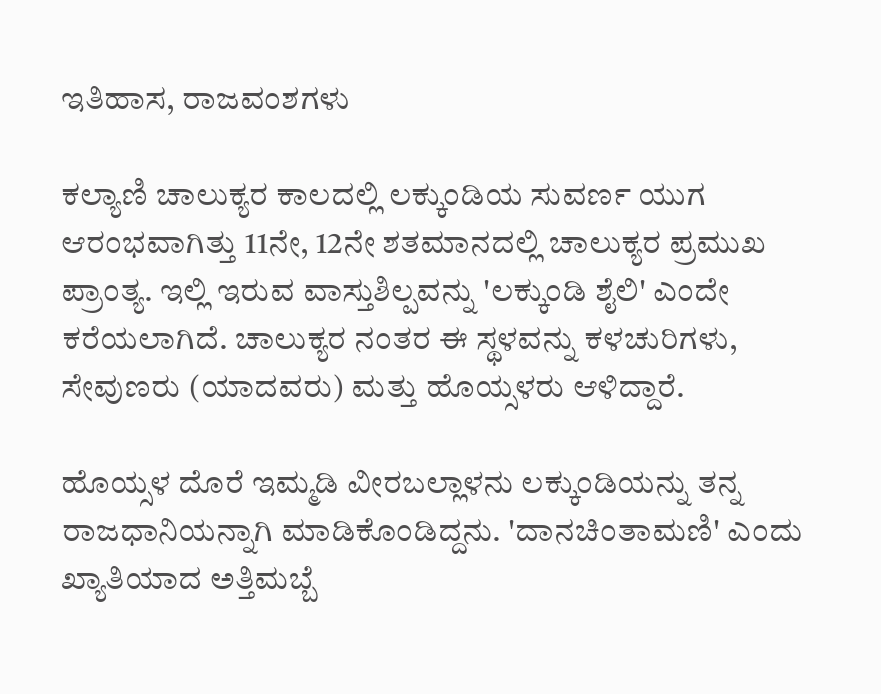ಇತಿಹಾಸ, ರಾಜವಂಶಗಳು

ಕಲ್ಯಾಣಿ ಚಾಲುಕ್ಯರ ಕಾಲದಲ್ಲಿ ಲಕ್ಕುಂಡಿಯ ಸುವರ್ಣ ಯುಗ ಆರಂಭವಾಗಿತ್ತು 11ನೇ, 12ನೇ ಶತಮಾನದಲ್ಲಿ ಚಾಲುಕ್ಯರ ಪ್ರಮುಖ ಪ್ರಾಂತ್ಯ. ಇಲ್ಲಿ ಇರುವ ವಾಸ್ತುಶಿಲ್ಪವನ್ನು 'ಲಕ್ಕುಂಡಿ ಶೈಲಿ' ಎಂದೇ ಕರೆಯಲಾಗಿದೆ. ಚಾಲುಕ್ಯರ ನಂತರ ಈ ಸ್ಥಳವನ್ನು ಕಳಚುರಿಗಳು, ಸೇವುಣರು (ಯಾದವರು) ಮತ್ತು ಹೊಯ್ಸಳರು ಆಳಿದ್ದಾರೆ.

ಹೊಯ್ಸಳ ದೊರೆ ಇಮ್ಮಡಿ ವೀರಬಲ್ಲಾಳನು ಲಕ್ಕುಂಡಿಯನ್ನು ತನ್ನ ರಾಜಧಾನಿಯನ್ನಾಗಿ ಮಾಡಿಕೊಂಡಿದ್ದನು. 'ದಾನಚಿಂತಾಮಣಿ' ಎಂದು ಖ್ಯಾತಿಯಾದ ಅತ್ತಿಮಬ್ಬೆ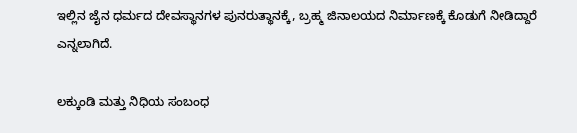ಇಲ್ಲಿನ ಜೈನ ಧರ್ಮದ ದೇವಸ್ಥಾನಗಳ ಪುನರುತ್ಥಾನಕ್ಕೆ, ಬ್ರಹ್ಮ ಜಿನಾಲಯದ ನಿರ್ಮಾಣಕ್ಕೆ ಕೊಡುಗೆ ನೀಡಿದ್ದಾರೆ ಎನ್ನಲಾಗಿದೆ.

ಲಕ್ಕುಂಡಿ ಮತ್ತು ನಿಧಿಯ ಸಂಬಂಧ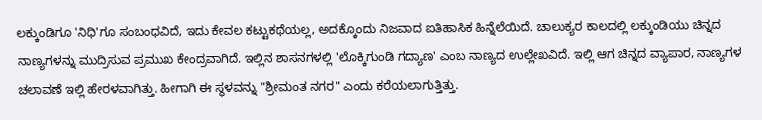ಲಕ್ಕುಂಡಿಗೂ 'ನಿಧಿ'ಗೂ ಸಂಬಂಧವಿದೆ, ಇದು ಕೇವಲ ಕಟ್ಟುಕಥೆಯಲ್ಲ, ಅದಕ್ಕೊಂದು ನಿಜವಾದ ಐತಿಹಾಸಿಕ ಹಿನ್ನೆಲೆಯಿದೆ. ಚಾಲುಕ್ಯರ ಕಾಲದಲ್ಲಿ ಲಕ್ಕುಂಡಿಯು ಚಿನ್ನದ ನಾಣ್ಯಗಳನ್ನು ಮುದ್ರಿಸುವ ಪ್ರಮುಖ ಕೇಂದ್ರವಾಗಿದೆ. ಇಲ್ಲಿನ ಶಾಸನಗಳಲ್ಲಿ 'ಲೊಕ್ಕಿಗುಂಡಿ ಗದ್ಯಾಣ' ಎಂಬ ನಾಣ್ಯದ ಉಲ್ಲೇಖವಿದೆ. ಇಲ್ಲಿ ಆಗ ಚಿನ್ನದ ವ್ಯಾಪಾರ, ನಾಣ್ಯಗಳ ಚಲಾವಣೆ ಇಲ್ಲಿ ಹೇರಳವಾಗಿತ್ತು. ಹೀಗಾಗಿ ಈ ಸ್ಥಳವನ್ನು "ಶ್ರೀಮಂತ ನಗರ" ಎಂದು ಕರೆಯಲಾಗುತ್ತಿತ್ತು.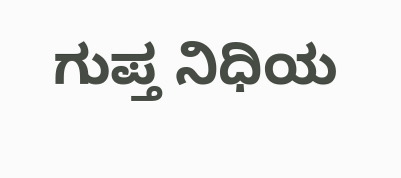ಗುಪ್ತ ನಿಧಿಯ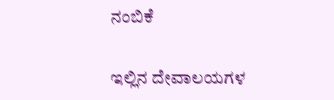ನಂಬಿಕೆ

ಇಲ್ಲಿನ ದೇವಾಲಯಗಳ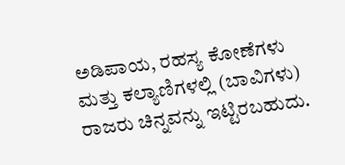ಅಡಿಪಾಯ, ರಹಸ್ಯ ಕೋಣೆಗಳು ಮತ್ತು ಕಲ್ಯಾಣಿಗಳಲ್ಲಿ (ಬಾವಿಗಳು) ರಾಜರು ಚಿನ್ನವನ್ನು ಇಟ್ಟಿರಬಹುದು.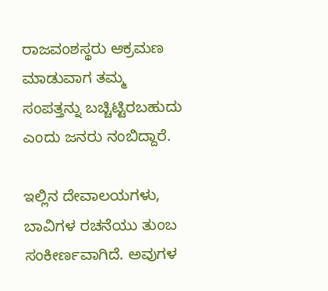ರಾಜವಂಶಸ್ಥರು ಆಕ್ರಮಣ ಮಾಡುವಾಗ ತಮ್ಮ ಸಂಪತ್ತನ್ನು ಬಚ್ಚಿಟ್ಟಿರಬಹುದು ಎಂದು ಜನರು ನಂಬಿದ್ದಾರೆ.

ಇಲ್ಲಿನ ದೇವಾಲಯಗಳು, ಬಾವಿಗಳ ರಚನೆಯು ತುಂಬ ಸಂಕೀರ್ಣವಾಗಿದೆ. ಅವುಗಳ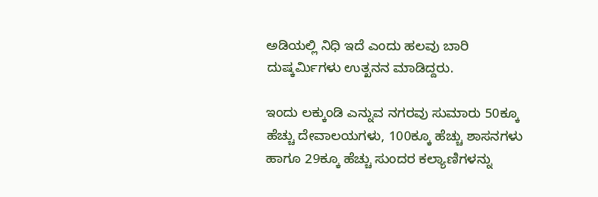ಅಡಿಯಲ್ಲಿ ನಿಧಿ ಇದೆ ಎಂದು ಹಲವು ಬಾರಿ ದುಷ್ಕರ್ಮಿಗಳು ಉತ್ಖನನ ಮಾಡಿದ್ದರು.

ಇಂದು ಲಕ್ಕುಂಡಿ ಎನ್ನುವ ನಗರವು ಸುಮಾರು 50ಕ್ಕೂ ಹೆಚ್ಚು ದೇವಾಲಯಗಳು, 100ಕ್ಕೂ ಹೆಚ್ಚು ಶಾಸನಗಳು ಹಾಗೂ 29ಕ್ಕೂ ಹೆಚ್ಚು ಸುಂದರ ಕಲ್ಯಾಣಿಗಳನ್ನು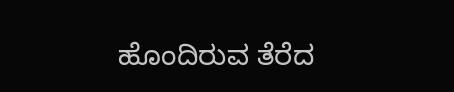ಹೊಂದಿರುವ ತೆರೆದ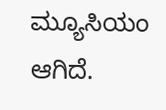ಮ್ಯೂಸಿಯಂ ಆಗಿದೆ.